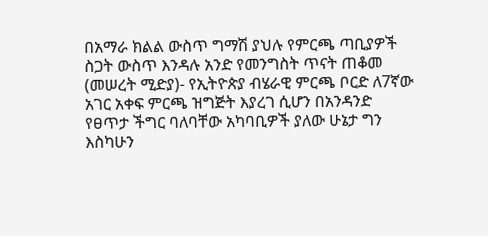በአማራ ክልል ውስጥ ግማሽ ያህሉ የምርጫ ጣቢያዎች ስጋት ውስጥ እንዳሉ አንድ የመንግስት ጥናት ጠቆመ
(መሠረት ሚድያ)- የኢትዮጵያ ብሄራዊ ምርጫ ቦርድ ለ7ኛው አገር አቀፍ ምርጫ ዝግጅት እያረገ ሲሆን በአንዳንድ የፀጥታ ችግር ባለባቸው አካባቢዎች ያለው ሁኔታ ግን እስካሁን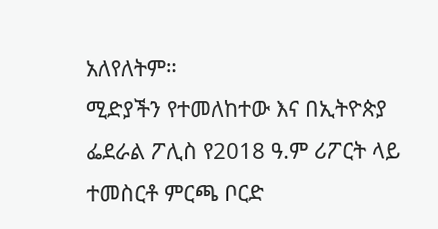አለየለትም።
ሚድያችን የተመለከተው እና በኢትዮጵያ ፌደራል ፖሊስ የ2018 ዓ.ም ሪፖርት ላይ ተመስርቶ ምርጫ ቦርድ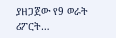ያዘጋጀው የ9 ወራት ሪፖርት…